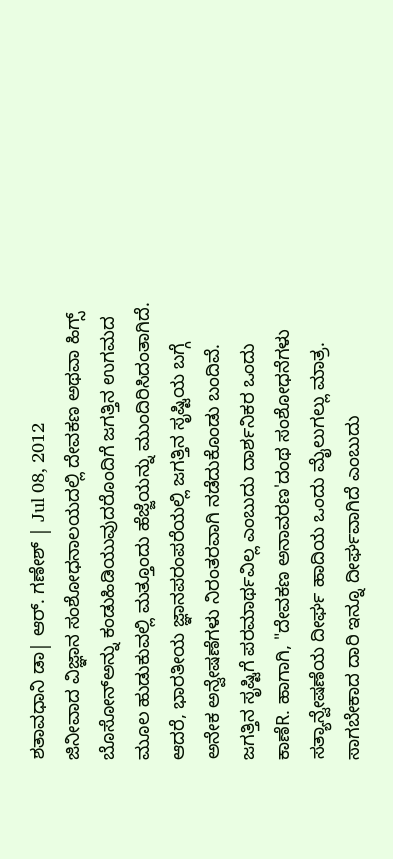ಶತಾವಧಾನಿ ಡಾ| ಆರ್. ಗಣೇಶ್ | Jul 08, 2012
ಜಿನೀವಾದ ವಿಜ್ಞಾನ ಸಂಶೋಧನಾಲಯದಲ್ಲಿ ದೇವಕಣ ಅಥವಾ ಹಿಗ್ಸ್ ಬೊಸೋನ್ಅನ್ನು ಕಂಡುಹಿಡಿಯುವುದರೊಂದಿಗೆ ಜಗತ್ತಿನ ಉಗಮದ ಮೂಲ ಹುಡುಕುವಲ್ಲಿ ಮತ್ತೂಂದು ಹೆಜ್ಜೆಯನ್ನು ಮುಂದಿರಿಸಿದಂತಾಗಿದೆ. ಆದರೆ, ಭಾರತೀಯ ಜ್ಞಾನಪರಂಪರೆಯಲ್ಲಿ ಜಗತ್ತಿನ ಸೃಷ್ಟಿಯ ಬಗ್ಗೆ ಅನೇಕ ಅನ್ವೇಷಣೆಗಳು ನಿರಂತರವಾಗಿ ನಡೆದುಕೊಂಡು ಬಂದಿವೆ. ಜಗತ್ತಿನ ಸೃಷ್ಟಿಗೆ ಪರಮಾರ್ಥವಿಲ್ಲ ಎಂಬುದು ದಾರ್ಶನಿಕರ ಒಂದು ಕಾಣೆR. ಹಾಗಾಗಿ, "ದೇವಕಣ ಅನಾವರಣ'ದಂಥ ಸಂಶೋಧನೆಗಳು ಸತ್ಯಾನ್ವೇಷಣೆಯ ದೀರ್ಘ ಹಾದಿಯ ಒಂದು ಮೈಲುಗಲ್ಲು ಮಾತ್ರ. ಸಾಗಬೇಕಾದ ದಾರಿ ಇನ್ನೂ ದೀರ್ಘವಾಗಿದೆ ಎಂಬುದು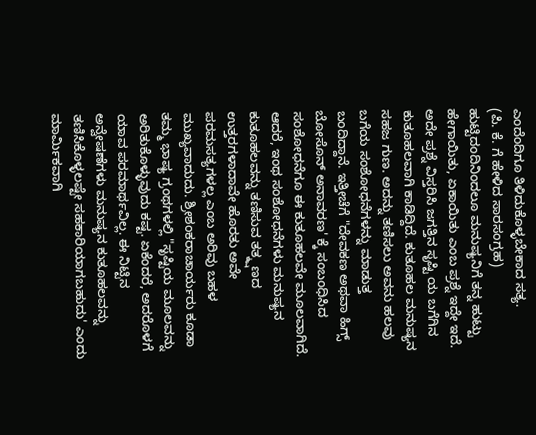ಎಂದೆಂದಿಗೂ ತಿಳಿದುಕೊಳ್ಳಬೇಕಾದ ಸತ್ಯ.
(ಪಿ. ಕೆ. ಗೆ ಹೇಳಿದ ಸಾರಸಂಗ್ರಹ)
ಹುಟ್ಟಿದಂದಿನಿಂದಲೂ ಮನುಷ್ಯನಿಗೆ ತನ್ನ ಹುಟ್ಟು ಹೇಗಾಯಿತು, ಏಕಾಯಿತು ಎಂಬ ಪ್ರಶ್ನೆ ಇದ್ದೇ ಇದೆ. ಅದೇ ಪ್ರಶ್ನೆ ವಿಸ್ತರಿಸಿ ಜಗತ್ತಿನ ಸೃಷ್ಟಿ ಯ ಬಗೆಗಿನ ಕುತೂಹಲವಾಗಿ ಕಾಡಿದ್ದಿದೆ. ಕುತೂಹಲ ಮನುಷ್ಯನ ಸಹಜ ಗುಣ. ಅದನ್ನು ತಣಿಸಲು ಅವನು ಹಲವು ಬಗೆಯ ಸಂಶೋಧನೆಗಳನ್ನು ಮಾಡುತ್ತ ಬಂದಿದ್ದಾನೆ. ಇತ್ತೀಚೆಗೆ "ದೇವಕಣ ಅಥವಾ ಹಿಗ್ಸ್ ಬೋಸೊನ್ ಅನಾವರಣ' ಕ್ಕೆ ಸಂಬಂಧಿಸಿದ ಸಂಶೋಧನೆಗೂ ಈ ಕುತೂಹಲವೇ ಮೂಲವಾಗಿದೆ. ಆದರೆ, ಇಂಥ ಸಂಶೋಧನೆಗಳು ಮನುಷ್ಯನ ಕುತೂಹಲವನ್ನು ತಣಿಸುವ ತತ್ಕ್ಷಣದ ಉತ್ತರಗಳಾದಾವೇ ಹೊರತು ಅವೇ ಪರಮಸತ್ಯಗಳಲ್ಲ ಎಂಬ ಅರಿವು ಬಹಳ ಮುಖ್ಯವಾದುದು. ಶ್ರೀಶಂಕರಾಚಾರ್ಯರು ಕೂಡಾ ತಮ್ಮ ಭಾಷ್ಯ ಗ್ರಂಥಗಳಲ್ಲಿ "ಸೃಷ್ಟಿಯ ಮೂಲವನ್ನು ಅರಿತುಕೊಳ್ಳುವುದು ಕಷ್ಟ. ಏಕೆಂದರೆ, ಅದರೊಳಗೆ ಯಾವ ಪರಮಾರ್ಥವಿಲ್ಲ. ಈ ನಿಟ್ಟಿನ ಅನ್ವೇಷಣೆಗಳು ಮನುಷ್ಯನ ಕುತೂಹಲವನ್ನು ತಣಿಸಿಕೊಳ್ಳಲಷ್ಟೇ ಸಹಕಾರಿಯಾಗಬಹುದು' ಎಂದು ಮಾರ್ಮಿಕವಾಗಿ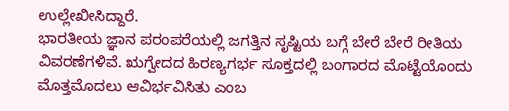ಉಲ್ಲೇಖೀಸಿದ್ದಾರೆ.
ಭಾರತೀಯ ಜ್ಞಾನ ಪರಂಪರೆಯಲ್ಲಿ ಜಗತ್ತಿನ ಸೃಷ್ಟಿಯ ಬಗ್ಗೆ ಬೇರೆ ಬೇರೆ ರೀತಿಯ ವಿವರಣೆಗಳಿವೆ. ಋಗ್ವೇದದ ಹಿರಣ್ಯಗರ್ಭ ಸೂಕ್ತದಲ್ಲಿ ಬಂಗಾರದ ಮೊಟ್ಟೆಯೊಂದು ಮೊತ್ತಮೊದಲು ಆವಿರ್ಭವಿಸಿತು ಎಂಬ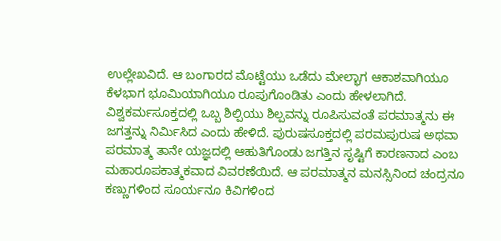ಉಲ್ಲೇಖವಿದೆ. ಆ ಬಂಗಾರದ ಮೊಟ್ಟೆಯು ಒಡೆದು ಮೇಲ್ಭಾಗ ಆಕಾಶವಾಗಿಯೂ ಕೆಳಭಾಗ ಭೂಮಿಯಾಗಿಯೂ ರೂಪುಗೊಂಡಿತು ಎಂದು ಹೇಳಲಾಗಿದೆ. ವಿಶ್ವಕರ್ಮಸೂಕ್ತದಲ್ಲಿ ಒಬ್ಬ ಶಿಲ್ಪಿಯು ಶಿಲ್ಪವನ್ನು ರೂಪಿಸುವಂತೆ ಪರಮಾತ್ಮನು ಈ ಜಗತ್ತನ್ನು ನಿರ್ಮಿಸಿದ ಎಂದು ಹೇಳಿದೆ. ಪುರುಷಸೂಕ್ತದಲ್ಲಿ ಪರಮಪುರುಷ ಅಥವಾ ಪರಮಾತ್ಮ ತಾನೇ ಯಜ್ಞದಲ್ಲಿ ಆಹುತಿಗೊಂಡು ಜಗತ್ತಿನ ಸೃಷ್ಟಿಗೆ ಕಾರಣನಾದ ಎಂಬ ಮಹಾರೂಪಕಾತ್ಮಕವಾದ ವಿವರಣೆಯಿದೆ. ಆ ಪರಮಾತ್ಮನ ಮನಸ್ಸಿನಿಂದ ಚಂದ್ರನೂ ಕಣ್ಣುಗಳಿಂದ ಸೂರ್ಯನೂ ಕಿವಿಗಳಿಂದ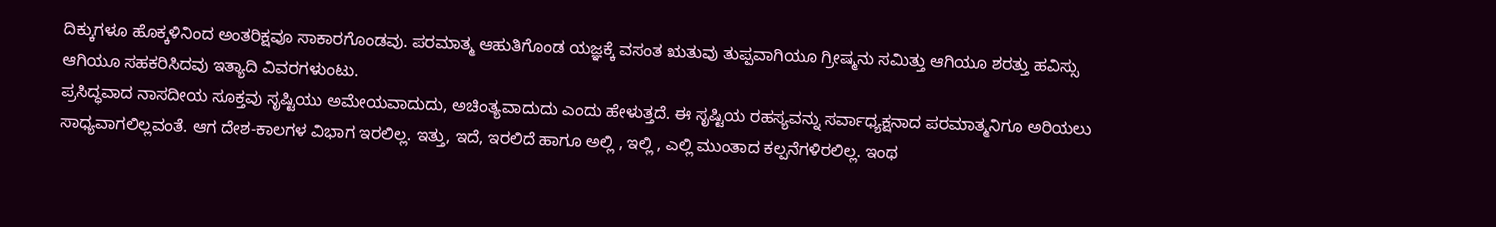ದಿಕ್ಕುಗಳೂ ಹೊಕ್ಕಳಿನಿಂದ ಅಂತರಿಕ್ಷವೂ ಸಾಕಾರಗೊಂಡವು. ಪರಮಾತ್ಮ ಆಹುತಿಗೊಂಡ ಯಜ್ಞಕ್ಕೆ ವಸಂತ ಋತುವು ತುಪ್ಪವಾಗಿಯೂ ಗ್ರೀಷ್ಮನು ಸಮಿತ್ತು ಆಗಿಯೂ ಶರತ್ತು ಹವಿಸ್ಸು ಆಗಿಯೂ ಸಹಕರಿಸಿದವು ಇತ್ಯಾದಿ ವಿವರಗಳುಂಟು.
ಪ್ರಸಿದ್ಧವಾದ ನಾಸದೀಯ ಸೂಕ್ತವು ಸೃಷ್ಟಿಯು ಅಮೇಯವಾದುದು, ಅಚಿಂತ್ಯವಾದುದು ಎಂದು ಹೇಳುತ್ತದೆ. ಈ ಸೃಷ್ಟಿಯ ರಹಸ್ಯವನ್ನು ಸರ್ವಾಧ್ಯಕ್ಷನಾದ ಪರಮಾತ್ಮನಿಗೂ ಅರಿಯಲು ಸಾಧ್ಯವಾಗಲಿಲ್ಲವಂತೆ. ಆಗ ದೇಶ-ಕಾಲಗಳ ವಿಭಾಗ ಇರಲಿಲ್ಲ. ಇತ್ತು, ಇದೆ, ಇರಲಿದೆ ಹಾಗೂ ಅಲ್ಲಿ , ಇಲ್ಲಿ , ಎಲ್ಲಿ ಮುಂತಾದ ಕಲ್ಪನೆಗಳಿರಲಿಲ್ಲ. ಇಂಥ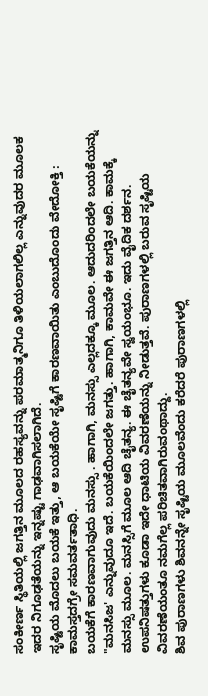ಸಂಕೀರ್ಣ ಸ್ಥಿತಿಯಲ್ಲಿ ಜಗತ್ತಿನ ಮೂಲದ ರಹಸ್ಯವನ್ನು ಪರಮಾತ್ಮನಿಗೂ ತಿಳಿಯಲಾಗಲಿಲ್ಲ ಎನ್ನುವುದರ ಮೂಲಕ ಇದರ ನಿಗೂಢತೆಯನ್ನು ಇನ್ನಷ್ಟು ಗಾಢವಾಗಿಸಲಾಗಿದೆ.
ಸೃಷ್ಟಿಯ ಮೊದಲು ಬಯಕೆ ಇತ್ತು, ಆ ಬಯಕೆಯೇ ಸೃಷ್ಟಿಗೆ ಕಾರಣವಾಯಿತು ಎಂಬುದೊಂದು ವೇದೋಕ್ತಿ : ಕಾಮಸ್ತದಗ್ರೇ ಸಮವರ್ತತಾಧಿ.
ಬಯಕೆಗೆ ಕಾರಣವಾಗುವುದು ಮನಸ್ಸು . ಹಾಗಾಗಿ, ಮನಸ್ಸು ಎಲ್ಲದಕ್ಕೂ ಮೂಲ. ಆದುದರಿಂದಲೇ ಬಯಕೆಯನ್ನು "ಮನಸಿಜ' ಎನ್ನುವುದೂ ಇದೆ. ಬಯಕೆಯಿಂದಲೇ ಜಗತ್ತು. ಹಾಗಾಗಿ, ಕಾಮವೇ ಈ ಜಗತ್ತಿನ ಆದಿ. ಕಾಮಕ್ಕೆ ಮನಸ್ಸು ಮೂಲ. ಮನಸ್ಸಿಗೆ ಮೂಲ ಆದಿ ಚೈತನ್ಯ. ಈ ಚೈತನ್ಯವೇ ಸ್ವಯಂಭೂ. ಇದು ವೈದಿಕ ದರ್ಶನ.
ಉಪನಿಷತ್ತುಗಳು ಕೂಡಾ ಇದೇ ಧಾಟಿಯ ವಿವರಣೆಯನ್ನು ನೀಡುತ್ತವೆ. ಪುರಾಣಗಳಲ್ಲಿ ಬರುವ ಸೃಷ್ಟಿಯ ವಿವರಣೆಯಂತೂ ನಮಗೆಲ್ಲ ಪರಿಚಿತವಾಗಿರುವಂಥಾದ್ದು.
ಶಿವ ಪುರಾಣಗಳು ಶಿವನನ್ನೇ ಸೃಷ್ಟಿಯ ಮೂಲವೆಂದು ಕರೆದರೆ ಪುರಾಣಗಳಲ್ಲಿ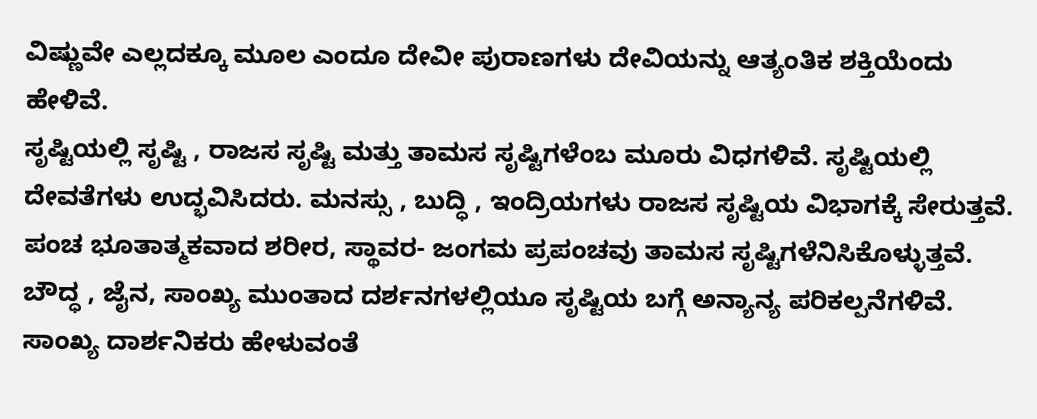ವಿಷ್ಣುವೇ ಎಲ್ಲದಕ್ಕೂ ಮೂಲ ಎಂದೂ ದೇವೀ ಪುರಾಣಗಳು ದೇವಿಯನ್ನು ಆತ್ಯಂತಿಕ ಶಕ್ತಿಯೆಂದು ಹೇಳಿವೆ.
ಸೃಷ್ಟಿಯಲ್ಲಿ ಸೃಷ್ಟಿ , ರಾಜಸ ಸೃಷ್ಟಿ ಮತ್ತು ತಾಮಸ ಸೃಷ್ಟಿಗಳೆಂಬ ಮೂರು ವಿಧಗಳಿವೆ. ಸೃಷ್ಟಿಯಲ್ಲಿ ದೇವತೆಗಳು ಉದ್ಭವಿಸಿದರು. ಮನಸ್ಸು , ಬುದ್ಧಿ , ಇಂದ್ರಿಯಗಳು ರಾಜಸ ಸೃಷ್ಟಿಯ ವಿಭಾಗಕ್ಕೆ ಸೇರುತ್ತವೆ. ಪಂಚ ಭೂತಾತ್ಮಕವಾದ ಶರೀರ, ಸ್ಥಾವರ- ಜಂಗಮ ಪ್ರಪಂಚವು ತಾಮಸ ಸೃಷ್ಟಿಗಳೆನಿಸಿಕೊಳ್ಳುತ್ತವೆ.
ಬೌದ್ಧ , ಜೈನ, ಸಾಂಖ್ಯ ಮುಂತಾದ ದರ್ಶನಗಳಲ್ಲಿಯೂ ಸೃಷ್ಟಿಯ ಬಗ್ಗೆ ಅನ್ಯಾನ್ಯ ಪರಿಕಲ್ಪನೆಗಳಿವೆ. ಸಾಂಖ್ಯ ದಾರ್ಶನಿಕರು ಹೇಳುವಂತೆ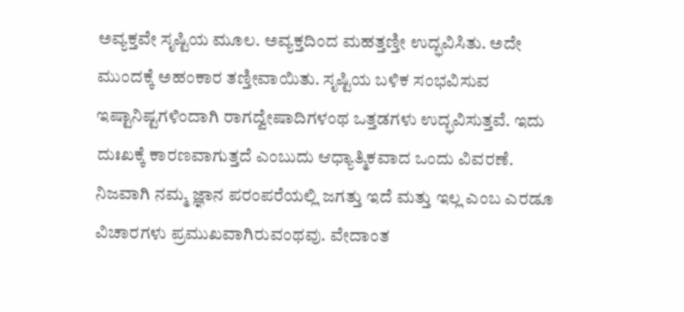ಅವ್ಯಕ್ತವೇ ಸೃಷ್ಟಿಯ ಮೂಲ. ಅವ್ಯಕ್ತದಿಂದ ಮಹತ್ತಣ್ತೀ ಉದ್ಭವಿಸಿತು. ಅದೇ ಮುಂದಕ್ಕೆ ಅಹಂಕಾರ ತಣ್ತೀವಾಯಿತು. ಸೃಷ್ಟಿಯ ಬಳಿಕ ಸಂಭವಿಸುವ ಇಷ್ಟಾನಿಷ್ಟಗಳಿಂದಾಗಿ ರಾಗದ್ವೇಷಾದಿಗಳಂಥ ಒತ್ತಡಗಳು ಉದ್ಭವಿಸುತ್ತವೆ. ಇದು ದುಃಖಕ್ಕೆ ಕಾರಣವಾಗುತ್ತದೆ ಎಂಬುದು ಆಧ್ಯಾತ್ಮಿಕವಾದ ಒಂದು ವಿವರಣೆ.
ನಿಜವಾಗಿ ನಮ್ಮ ಜ್ಞಾನ ಪರಂಪರೆಯಲ್ಲಿ ಜಗತ್ತು ಇದೆ ಮತ್ತು ಇಲ್ಲ ಎಂಬ ಎರಡೂ ವಿಚಾರಗಳು ಪ್ರಮುಖವಾಗಿರುವಂಥವು. ವೇದಾಂತ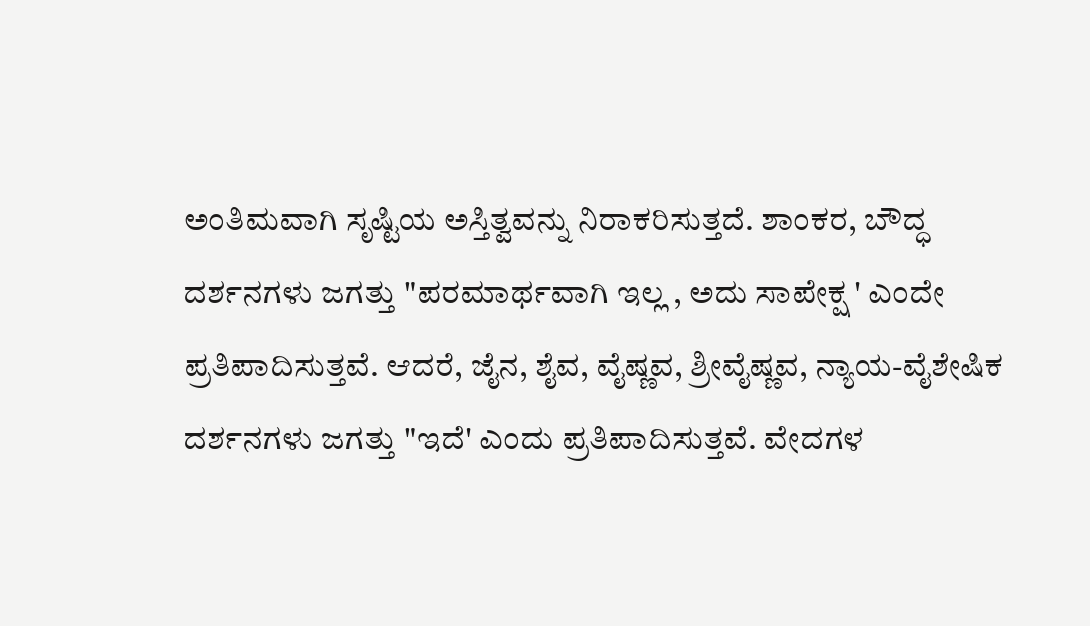ಅಂತಿಮವಾಗಿ ಸೃಷ್ಟಿಯ ಅಸ್ತಿತ್ವವನ್ನು ನಿರಾಕರಿಸುತ್ತದೆ. ಶಾಂಕರ, ಬೌದ್ಧ ದರ್ಶನಗಳು ಜಗತ್ತು "ಪರಮಾರ್ಥವಾಗಿ ಇಲ್ಲ , ಅದು ಸಾಪೇಕ್ಷ ' ಎಂದೇ ಪ್ರತಿಪಾದಿಸುತ್ತವೆ. ಆದರೆ, ಜೈನ, ಶೈವ, ವೈಷ್ಣವ, ಶ್ರೀವೈಷ್ಣವ, ನ್ಯಾಯ-ವೈಶೇಷಿಕ ದರ್ಶನಗಳು ಜಗತ್ತು "ಇದೆ' ಎಂದು ಪ್ರತಿಪಾದಿಸುತ್ತವೆ. ವೇದಗಳ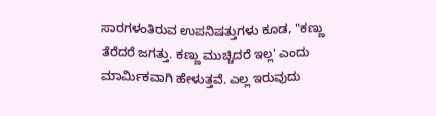ಸಾರಗಳಂತಿರುವ ಉಪನಿಷತ್ತುಗಳು ಕೂಡ, "ಕಣ್ಣು ತೆರೆದರೆ ಜಗತ್ತು. ಕಣ್ಣು ಮುಚ್ಚಿದರೆ ಇಲ್ಲ' ಎಂದು ಮಾರ್ಮಿಕವಾಗಿ ಹೇಳುತ್ತವೆ. ಎಲ್ಲ ಇರುವುದು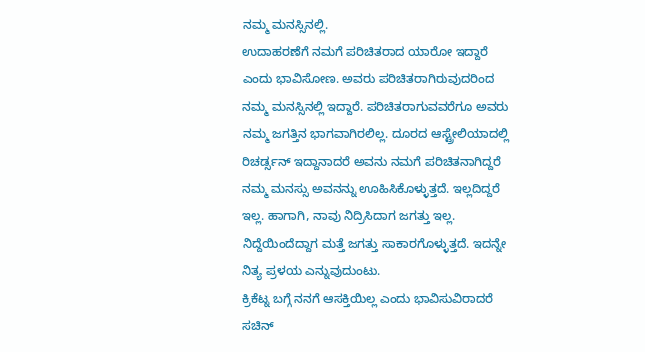ನಮ್ಮ ಮನಸ್ಸಿನಲ್ಲಿ.
ಉದಾಹರಣೆಗೆ ನಮಗೆ ಪರಿಚಿತರಾದ ಯಾರೋ ಇದ್ದಾರೆ ಎಂದು ಭಾವಿಸೋಣ. ಅವರು ಪರಿಚಿತರಾಗಿರುವುದರಿಂದ ನಮ್ಮ ಮನಸ್ಸಿನಲ್ಲಿ ಇದ್ದಾರೆ. ಪರಿಚಿತರಾಗುವವರೆಗೂ ಅವರು ನಮ್ಮ ಜಗತ್ತಿನ ಭಾಗವಾಗಿರಲಿಲ್ಲ. ದೂರದ ಆಸ್ಟ್ರೇಲಿಯಾದಲ್ಲಿ ರಿಚರ್ಡ್ಸನ್ ಇದ್ದಾನಾದರೆ ಅವನು ನಮಗೆ ಪರಿಚಿತನಾಗಿದ್ದರೆ ನಮ್ಮ ಮನಸ್ಸು ಅವನನ್ನು ಊಹಿಸಿಕೊಳ್ಳುತ್ತದೆ. ಇಲ್ಲದಿದ್ದರೆ ಇಲ್ಲ. ಹಾಗಾಗಿ, ನಾವು ನಿದ್ರಿಸಿದಾಗ ಜಗತ್ತು ಇಲ್ಲ. ನಿದ್ದೆಯಿಂದೆದ್ದಾಗ ಮತ್ತೆ ಜಗತ್ತು ಸಾಕಾರಗೊಳ್ಳುತ್ತದೆ. ಇದನ್ನೇ ನಿತ್ಯ ಪ್ರಳಯ ಎನ್ನುವುದುಂಟು.
ಕ್ರಿಕೆಟ್ನ ಬಗ್ಗೆ ನನಗೆ ಆಸಕ್ತಿಯಿಲ್ಲ ಎಂದು ಭಾವಿಸುವಿರಾದರೆ ಸಚಿನ್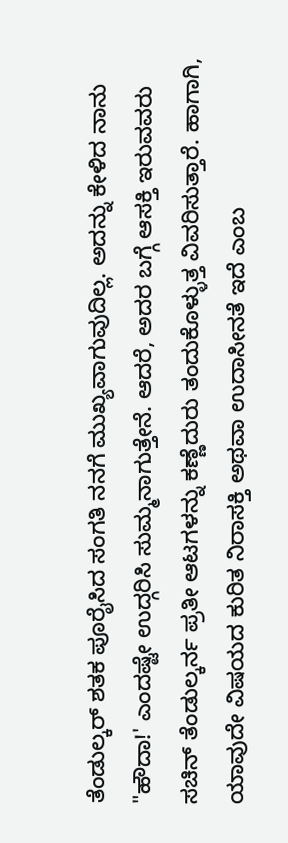ತೆಂಡುಲ್ಕರ್ ಶತಕ ಪೂರೈಸಿದ ಸಂಗತಿ ನನಗೆ ಮುಖ್ಯವಾಗುವುದಿಲ್ಲ. ಅದನ್ನು ಕೇಳಿದ ನಾನು "ಹೌದಾ!' ಎಂದಷ್ಟೇ ಉದ್ಗರಿಸಿ ಸುಮ್ಮನಾಗುತ್ತೇನೆ. ಆದರೆ, ಅದರ ಬಗ್ಗೆ ಆಸಕ್ತಿ ಇರುವವರು ಸಚಿನ್ ತೆಂಡುಲ್ಕರ್ನ ಪ್ರತೀ ಆಟಗಳನ್ನು ಕಣ್ಣೆದುರು ತಂದುಕೊಳ್ಳುತ್ತ ವಿವರಿಸುತ್ತಾರೆ. ಹಾಗಾಗಿ, ಯಾವುದೇ ವಿಷಯದ ಕುರಿತ ನಿರಾಸಕ್ತಿ ಅಥವಾ ಉದಾಸೀನತೆ ಇದೆ ಎಂಬ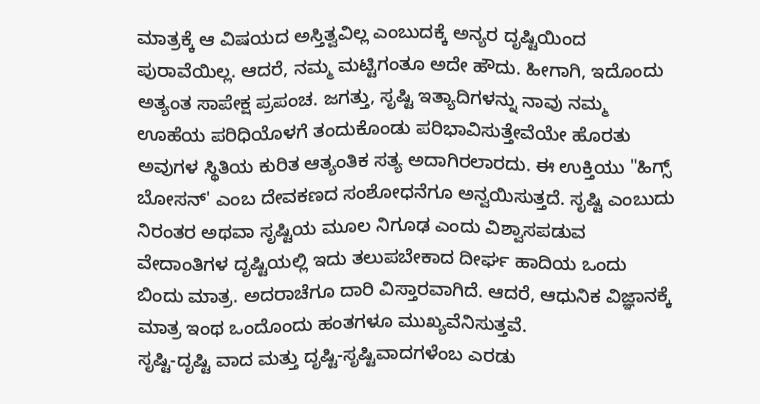ಮಾತ್ರಕ್ಕೆ ಆ ವಿಷಯದ ಅಸ್ತಿತ್ವವಿಲ್ಲ ಎಂಬುದಕ್ಕೆ ಅನ್ಯರ ದೃಷ್ಟಿಯಿಂದ ಪುರಾವೆಯಿಲ್ಲ. ಆದರೆ, ನಮ್ಮ ಮಟ್ಟಿಗಂತೂ ಅದೇ ಹೌದು. ಹೀಗಾಗಿ, ಇದೊಂದು ಅತ್ಯಂತ ಸಾಪೇಕ್ಷ ಪ್ರಪಂಚ. ಜಗತ್ತು, ಸೃಷ್ಟಿ ಇತ್ಯಾದಿಗಳನ್ನು ನಾವು ನಮ್ಮ ಊಹೆಯ ಪರಿಧಿಯೊಳಗೆ ತಂದುಕೊಂಡು ಪರಿಭಾವಿಸುತ್ತೇವೆಯೇ ಹೊರತು ಅವುಗಳ ಸ್ಥಿತಿಯ ಕುರಿತ ಆತ್ಯಂತಿಕ ಸತ್ಯ ಅದಾಗಿರಲಾರದು. ಈ ಉಕ್ತಿಯು "ಹಿಗ್ಸ್ ಬೋಸನ್' ಎಂಬ ದೇವಕಣದ ಸಂಶೋಧನೆಗೂ ಅನ್ವಯಿಸುತ್ತದೆ. ಸೃಷ್ಟಿ ಎಂಬುದು ನಿರಂತರ ಅಥವಾ ಸೃಷ್ಟಿಯ ಮೂಲ ನಿಗೂಢ ಎಂದು ವಿಶ್ವಾಸಪಡುವ ವೇದಾಂತಿಗಳ ದೃಷ್ಟಿಯಲ್ಲಿ ಇದು ತಲುಪಬೇಕಾದ ದೀರ್ಘ ಹಾದಿಯ ಒಂದು ಬಿಂದು ಮಾತ್ರ. ಅದರಾಚೆಗೂ ದಾರಿ ವಿಸ್ತಾರವಾಗಿದೆ. ಆದರೆ, ಆಧುನಿಕ ವಿಜ್ಞಾನಕ್ಕೆ ಮಾತ್ರ ಇಂಥ ಒಂದೊಂದು ಹಂತಗಳೂ ಮುಖ್ಯವೆನಿಸುತ್ತವೆ.
ಸೃಷ್ಟಿ-ದೃಷ್ಟಿ ವಾದ ಮತ್ತು ದೃಷ್ಟಿ-ಸೃಷ್ಟಿವಾದಗಳೆಂಬ ಎರಡು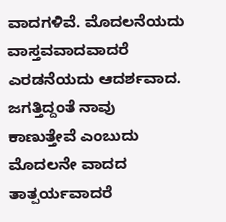ವಾದಗಳಿವೆ. ಮೊದಲನೆಯದು ವಾಸ್ತವವಾದವಾದರೆ ಎರಡನೆಯದು ಆದರ್ಶವಾದ. ಜಗತ್ತಿದ್ದಂತೆ ನಾವು ಕಾಣುತ್ತೇವೆ ಎಂಬುದು ಮೊದಲನೇ ವಾದದ ತಾತ್ಪರ್ಯವಾದರೆ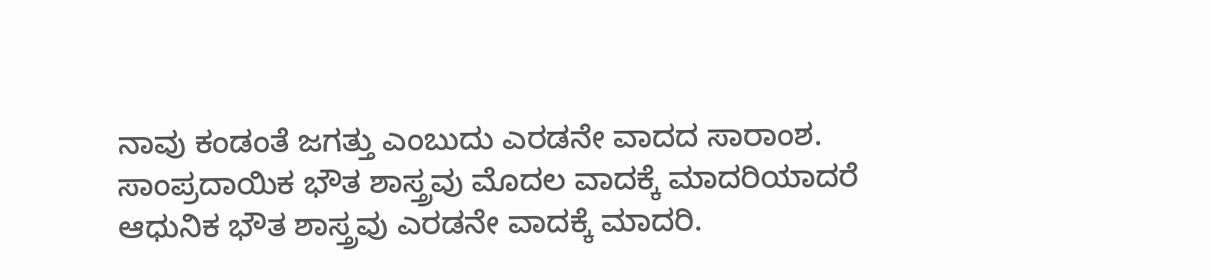ನಾವು ಕಂಡಂತೆ ಜಗತ್ತು ಎಂಬುದು ಎರಡನೇ ವಾದದ ಸಾರಾಂಶ. ಸಾಂಪ್ರದಾಯಿಕ ಭೌತ ಶಾಸ್ತ್ರವು ಮೊದಲ ವಾದಕ್ಕೆ ಮಾದರಿಯಾದರೆ ಆಧುನಿಕ ಭೌತ ಶಾಸ್ತ್ರವು ಎರಡನೇ ವಾದಕ್ಕೆ ಮಾದರಿ.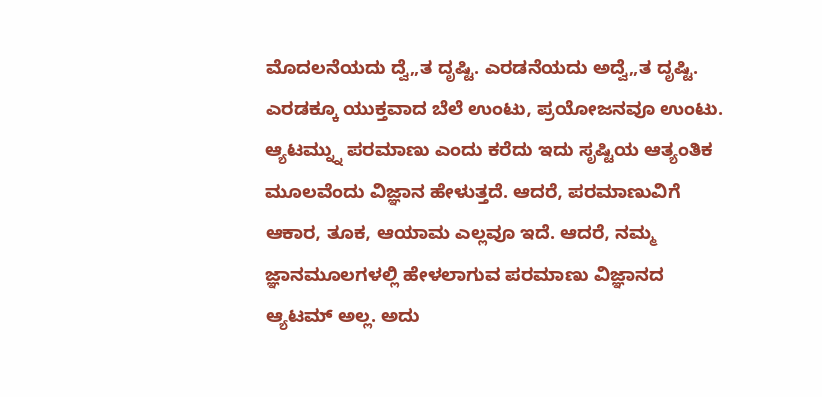ಮೊದಲನೆಯದು ದ್ವೆ„ತ ದೃಷ್ಟಿ. ಎರಡನೆಯದು ಅದ್ವೆ„ತ ದೃಷ್ಟಿ. ಎರಡಕ್ಕೂ ಯುಕ್ತವಾದ ಬೆಲೆ ಉಂಟು, ಪ್ರಯೋಜನವೂ ಉಂಟು.
ಆ್ಯಟಮ್ನ್ನು ಪರಮಾಣು ಎಂದು ಕರೆದು ಇದು ಸೃಷ್ಟಿಯ ಆತ್ಯಂತಿಕ ಮೂಲವೆಂದು ವಿಜ್ಞಾನ ಹೇಳುತ್ತದೆ. ಆದರೆ, ಪರಮಾಣುವಿಗೆ ಆಕಾರ, ತೂಕ, ಆಯಾಮ ಎಲ್ಲವೂ ಇದೆ. ಆದರೆ, ನಮ್ಮ ಜ್ಞಾನಮೂಲಗಳಲ್ಲಿ ಹೇಳಲಾಗುವ ಪರಮಾಣು ವಿಜ್ಞಾನದ ಆ್ಯಟಮ್ ಅಲ್ಲ. ಅದು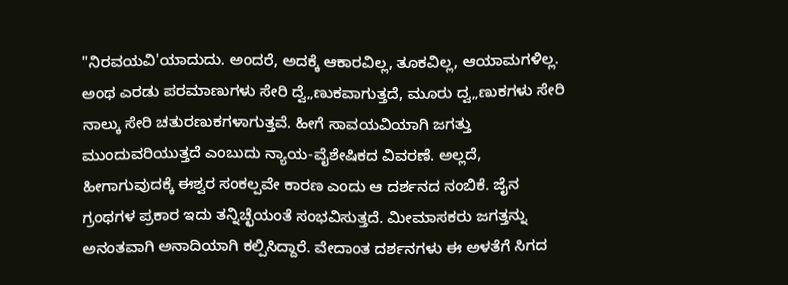"ನಿರವಯವಿ'ಯಾದುದು. ಅಂದರೆ, ಅದಕ್ಕೆ ಆಕಾರವಿಲ್ಲ, ತೂಕವಿಲ್ಲ, ಆಯಾಮಗಳಿಲ್ಲ. ಅಂಥ ಎರಡು ಪರಮಾಣುಗಳು ಸೇರಿ ದ್ವೆ„ಣುಕವಾಗುತ್ತದೆ, ಮೂರು ದ್ವ„ಣುಕಗಳು ಸೇರಿ ನಾಲ್ಕು ಸೇರಿ ಚತುರಣುಕಗಳಾಗುತ್ತವೆ. ಹೀಗೆ ಸಾವಯವಿಯಾಗಿ ಜಗತ್ತು ಮುಂದುವರಿಯುತ್ತದೆ ಎಂಬುದು ನ್ಯಾಯ-ವೈಶೇಷಿಕದ ವಿವರಣೆ. ಅಲ್ಲದೆ, ಹೀಗಾಗುವುದಕ್ಕೆ ಈಶ್ವರ ಸಂಕಲ್ಪವೇ ಕಾರಣ ಎಂದು ಆ ದರ್ಶನದ ನಂಬಿಕೆ. ಜೈನ ಗ್ರಂಥಗಳ ಪ್ರಕಾರ ಇದು ತನ್ನಿಚ್ಛೆಯಂತೆ ಸಂಭವಿಸುತ್ತದೆ. ಮೀಮಾಸಕರು ಜಗತ್ತನ್ನು ಅನಂತವಾಗಿ ಅನಾದಿಯಾಗಿ ಕಲ್ಪಿಸಿದ್ದಾರೆ. ವೇದಾಂತ ದರ್ಶನಗಳು ಈ ಅಳತೆಗೆ ಸಿಗದ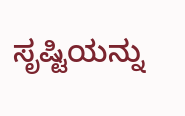ಸೃಷ್ಟಿಯನ್ನು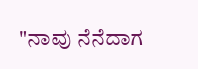"ನಾವು ನೆನೆದಾಗ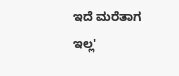ಇದೆ ಮರೆತಾಗ ಇಲ್ಲ'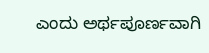ಎಂದು ಅರ್ಥಪೂರ್ಣವಾಗಿ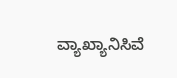ವ್ಯಾಖ್ಯಾನಿಸಿವೆ